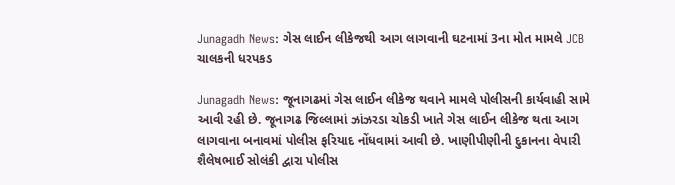Junagadh News: ગેસ લાઈન લીકેજથી આગ લાગવાની ઘટનામાં 3ના મોત મામલે JCB ચાલકની ધરપકડ

Junagadh News: જૂનાગઢમાં ગેસ લાઈન લીકેજ થવાને મામલે પોલીસની કાર્યવાહી સામે આવી રહી છે. જૂનાગઢ જિલ્લામાં ઝાંઝરડા ચોકડી ખાતે ગેસ લાઈન લીકેજ થતા આગ લાગવાના બનાવમાં પોલીસ ફરિયાદ નોંધવામાં આવી છે. ખાણીપીણીની દુકાનના વેપારી શૈલેષભાઈ સોલંકી દ્વારા પોલીસ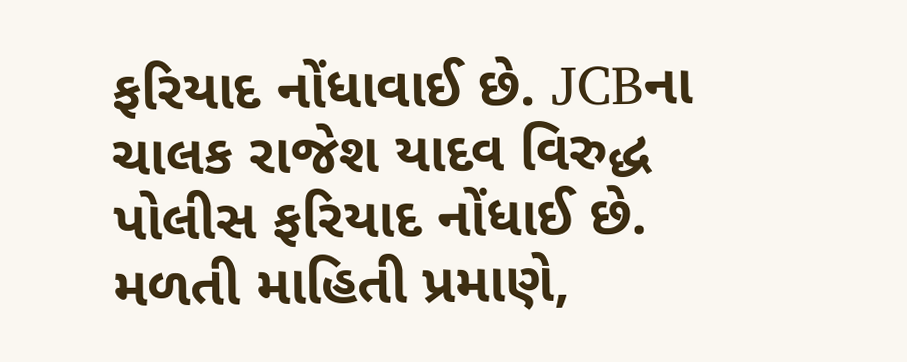ફરિયાદ નોંધાવાઈ છે. JCBના ચાલક રાજેશ યાદવ વિરુદ્ધ પોલીસ ફરિયાદ નોંધાઈ છે.
મળતી માહિતી પ્રમાણે,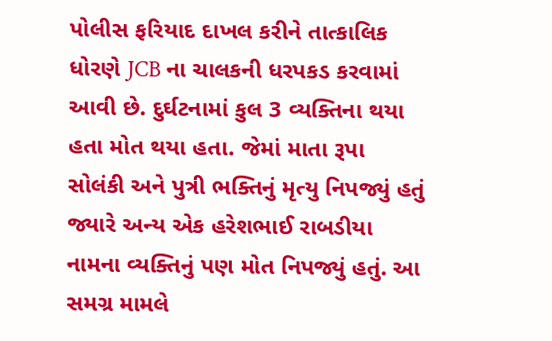પોલીસ ફરિયાદ દાખલ કરીને તાત્કાલિક ધોરણે JCB ના ચાલકની ધરપકડ કરવામાં આવી છે. દુર્ઘટનામાં કુલ 3 વ્યક્તિના થયા હતા મોત થયા હતા. જેમાં માતા રૂપા સોલંકી અને પુત્રી ભક્તિનું મૃત્યુ નિપજ્યું હતું જ્યારે અન્ય એક હરેશભાઈ રાબડીયા નામના વ્યક્તિનું પણ મોત નિપજ્યું હતું. આ સમગ્ર મામલે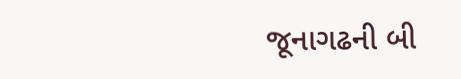જૂનાગઢની બી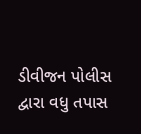ડીવીજન પોલીસ દ્વારા વધુ તપાસ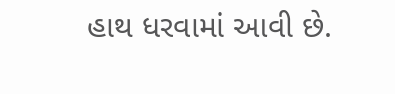હાથ ધરવામાં આવી છે.